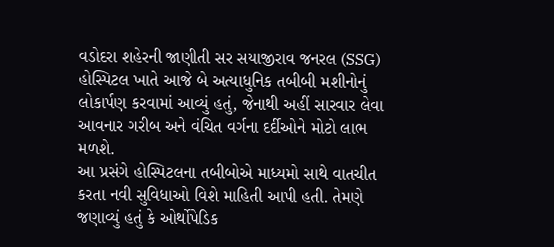વડોદરા શહેરની જાણીતી સર સયાજીરાવ જનરલ (SSG) હોસ્પિટલ ખાતે આજે બે અત્યાધુનિક તબીબી મશીનોનું લોકાર્પણ કરવામાં આવ્યું હતું, જેનાથી અહીં સારવાર લેવા આવનાર ગરીબ અને વંચિત વર્ગના દર્દીઓને મોટો લાભ મળશે.
આ પ્રસંગે હોસ્પિટલના તબીબોએ માધ્યમો સાથે વાતચીત કરતા નવી સુવિધાઓ વિશે માહિતી આપી હતી. તેમણે જણાવ્યું હતું કે ઓર્થોપેડિક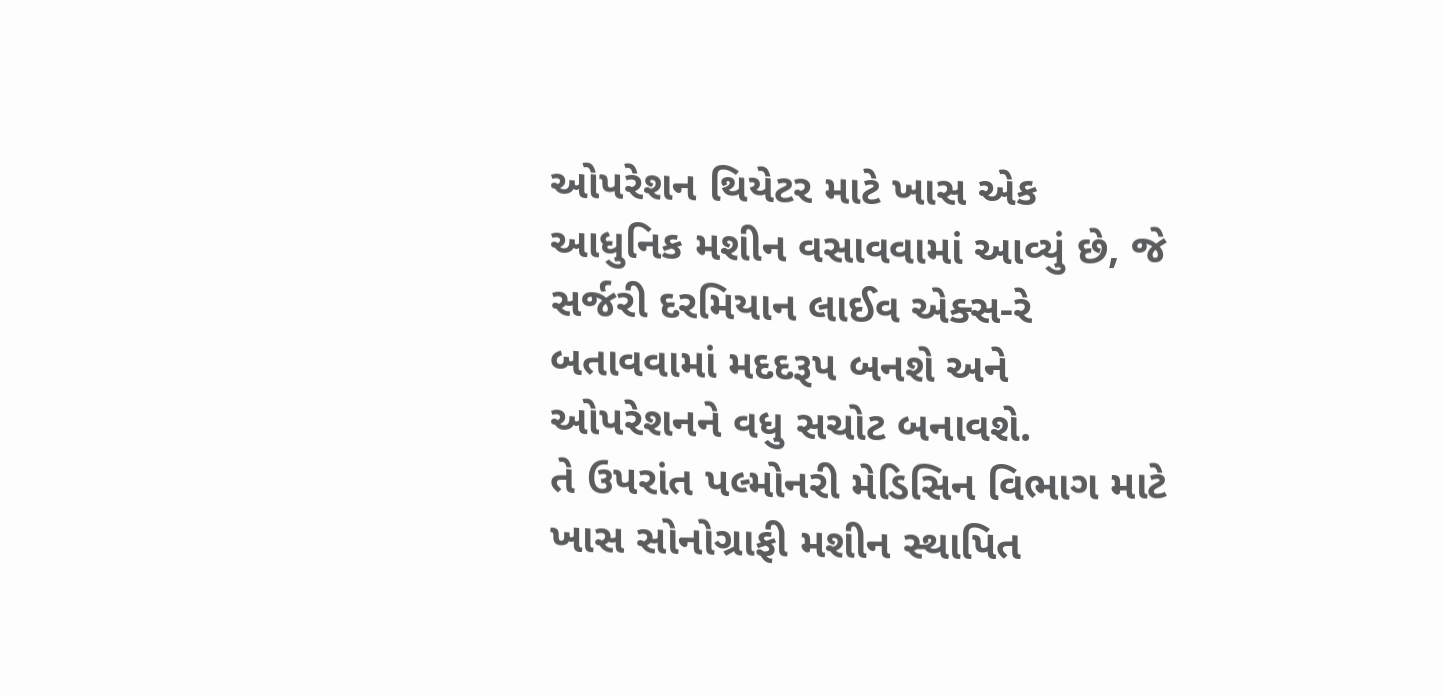ઓપરેશન થિયેટર માટે ખાસ એક આધુનિક મશીન વસાવવામાં આવ્યું છે, જે સર્જરી દરમિયાન લાઈવ એક્સ-રે બતાવવામાં મદદરૂપ બનશે અને ઓપરેશનને વધુ સચોટ બનાવશે.
તે ઉપરાંત પલ્મોનરી મેડિસિન વિભાગ માટે ખાસ સોનોગ્રાફી મશીન સ્થાપિત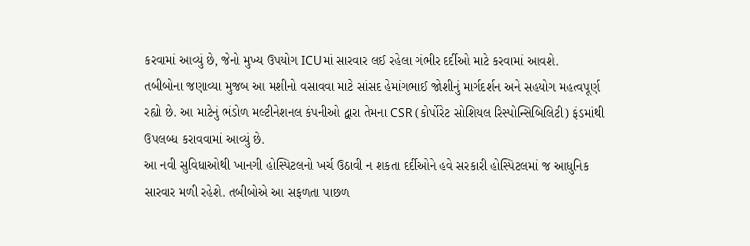કરવામાં આવ્યું છે, જેનો મુખ્ય ઉપયોગ ICUમાં સારવાર લઈ રહેલા ગંભીર દર્દીઓ માટે કરવામાં આવશે.
તબીબોના જણાવ્યા મુજબ આ મશીનો વસાવવા માટે સાંસદ હેમાંગભાઈ જોશીનું માર્ગદર્શન અને સહયોગ મહત્વપૂર્ણ રહ્યો છે. આ માટેનું ભંડોળ મલ્ટીનેશનલ કંપનીઓ દ્વારા તેમના CSR (કોર્પોરેટ સોશિયલ રિસ્પોન્સિબિલિટી) ફંડમાંથી ઉપલબ્ધ કરાવવામાં આવ્યું છે.
આ નવી સુવિધાઓથી ખાનગી હોસ્પિટલનો ખર્ચ ઉઠાવી ન શકતા દર્દીઓને હવે સરકારી હોસ્પિટલમાં જ આધુનિક સારવાર મળી રહેશે. તબીબોએ આ સફળતા પાછળ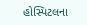હોસ્પિટલના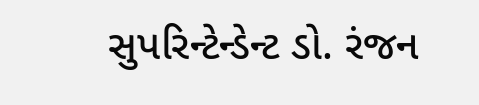સુપરિન્ટેન્ડેન્ટ ડો. રંજન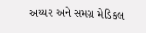અય્યર અને સમગ્ર મેડિકલ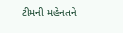ટીમની મહેનતને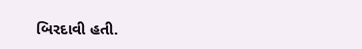બિરદાવી હતી.